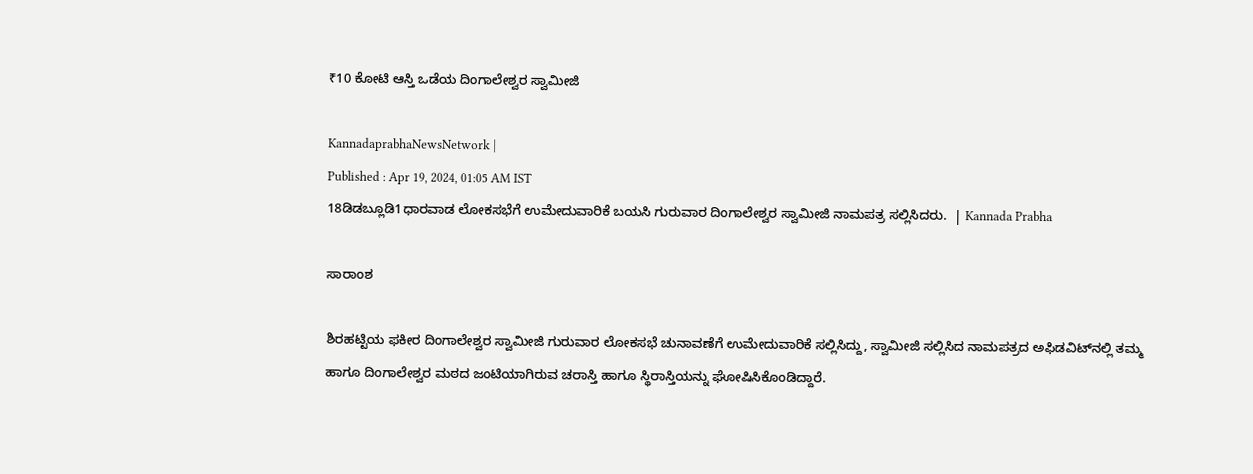₹10 ಕೋಟಿ ಆಸ್ತಿ ಒಡೆಯ ದಿಂಗಾಲೇಶ್ವರ ಸ್ವಾಮೀಜಿ

KannadaprabhaNewsNetwork |
Published : Apr 19, 2024, 01:05 AM IST
18ಡಿಡಬ್ಲೂಡಿ1ಧಾರವಾಡ ಲೋಕಸಭೆಗೆ ಉಮೇದುವಾರಿಕೆ ಬಯಸಿ ಗುರುವಾರ ದಿಂಗಾಲೇಶ್ವರ ಸ್ವಾಮೀಜಿ ನಾಮಪತ್ರ ಸಲ್ಲಿಸಿದರು.  | Kannada Prabha

ಸಾರಾಂಶ

ಶಿರಹಟ್ಟಿಯ ಫಕೀರ ದಿಂಗಾಲೇಶ್ವರ ಸ್ವಾಮೀಜಿ ಗುರುವಾರ ಲೋಕಸಭೆ ಚುನಾವಣೆಗೆ ಉಮೇದುವಾರಿಕೆ ಸಲ್ಲಿಸಿದ್ದು, ಸ್ವಾಮೀಜಿ ಸಲ್ಲಿಸಿದ ನಾಮಪತ್ರದ ಅಫಿಡವಿಟ್‌ನಲ್ಲಿ ತಮ್ಮ ಹಾಗೂ ದಿಂಗಾಲೇಶ್ವರ ಮಠದ ಜಂಟಿಯಾಗಿರುವ ಚರಾಸ್ತಿ ಹಾಗೂ ಸ್ಥಿರಾಸ್ತಿಯನ್ನು ಘೋಷಿಸಿಕೊಂಡಿದ್ದಾರೆ.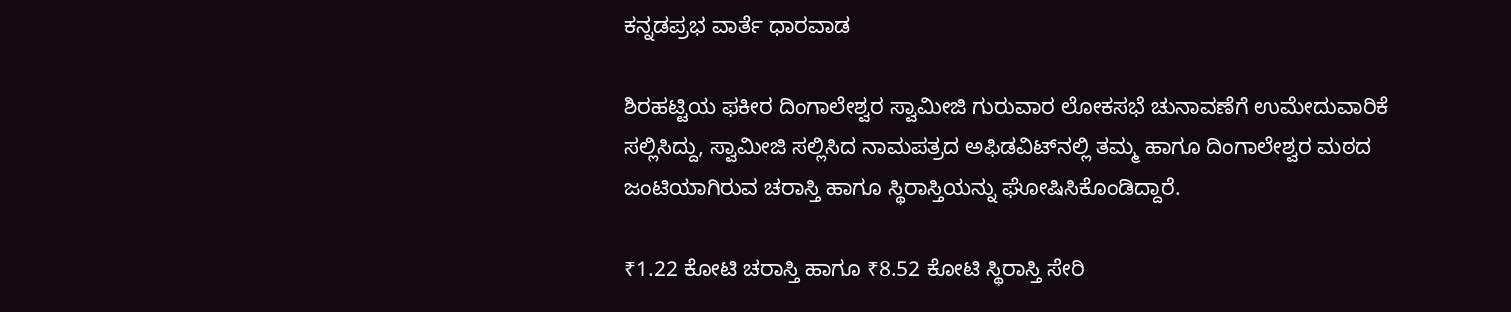ಕನ್ನಡಪ್ರಭ ವಾರ್ತೆ ಧಾರವಾಡ

ಶಿರಹಟ್ಟಿಯ ಫಕೀರ ದಿಂಗಾಲೇಶ್ವರ ಸ್ವಾಮೀಜಿ ಗುರುವಾರ ಲೋಕಸಭೆ ಚುನಾವಣೆಗೆ ಉಮೇದುವಾರಿಕೆ ಸಲ್ಲಿಸಿದ್ದು, ಸ್ವಾಮೀಜಿ ಸಲ್ಲಿಸಿದ ನಾಮಪತ್ರದ ಅಫಿಡವಿಟ್‌ನಲ್ಲಿ ತಮ್ಮ ಹಾಗೂ ದಿಂಗಾಲೇಶ್ವರ ಮಠದ ಜಂಟಿಯಾಗಿರುವ ಚರಾಸ್ತಿ ಹಾಗೂ ಸ್ಥಿರಾಸ್ತಿಯನ್ನು ಘೋಷಿಸಿಕೊಂಡಿದ್ದಾರೆ.

₹1.22 ಕೋಟಿ ಚರಾಸ್ತಿ ಹಾಗೂ ₹8.52 ಕೋಟಿ ಸ್ಥಿರಾಸ್ತಿ ಸೇರಿ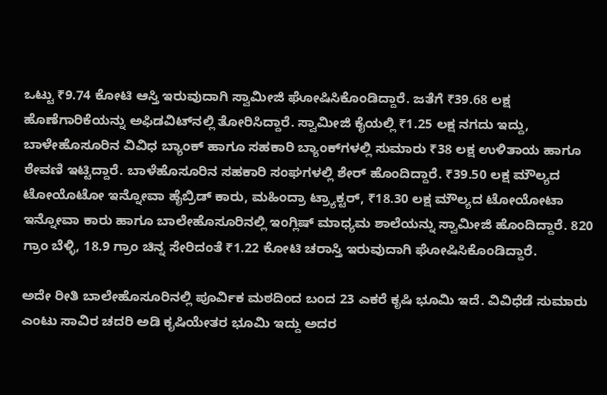ಒಟ್ಟು ₹9.74 ಕೋಟಿ ಆಸ್ತಿ ಇರುವುದಾಗಿ ಸ್ವಾಮೀಜಿ ಘೋಷಿಸಿಕೊಂಡಿದ್ದಾರೆ. ಜತೆಗೆ ₹39.68 ಲಕ್ಷ ಹೊಣೆಗಾರಿಕೆಯನ್ನು ಅಫಿಡವಿಟ್‌ನಲ್ಲಿ ತೋರಿಸಿದ್ದಾರೆ. ಸ್ವಾಮೀಜಿ ಕೈಯಲ್ಲಿ ₹1.25 ಲಕ್ಷ ನಗದು ಇದ್ದು, ಬಾಳೇಹೊಸೂರಿನ ವಿವಿಧ ಬ್ಯಾಂಕ್‌ ಹಾಗೂ ಸಹಕಾರಿ ಬ್ಯಾಂಕ್‌ಗಳಲ್ಲಿ ಸುಮಾರು ₹38 ಲಕ್ಷ ಉಳಿತಾಯ ಹಾಗೂ ಠೇವಣಿ ಇಟ್ಟಿದ್ದಾರೆ. ಬಾಳೆಹೊಸೂರಿನ ಸಹಕಾರಿ ಸಂಘಗಳಲ್ಲಿ ಶೇರ್‌ ಹೊಂದಿದ್ದಾರೆ. ₹39.50 ಲಕ್ಷ ಮೌಲ್ಯದ ಟೋಯೊಟೋ ಇನ್ನೋವಾ ಹೈಬ್ರಿಡ್‌ ಕಾರು, ಮಹಿಂದ್ರಾ ಟ್ರ್ಯಾಕ್ಟರ್‌, ₹18.30 ಲಕ್ಷ ಮೌಲ್ಯದ ಟೋಯೋಟಾ ಇನ್ನೋವಾ ಕಾರು ಹಾಗೂ ಬಾಲೇಹೊಸೂರಿನಲ್ಲಿ ಇಂಗ್ಲಿಷ್‌ ಮಾಧ್ಯಮ ಶಾಲೆಯನ್ನು ಸ್ವಾಮೀಜಿ ಹೊಂದಿದ್ದಾರೆ. 820 ಗ್ರಾಂ ಬೆಳ್ಳಿ, 18.9 ಗ್ರಾಂ ಚಿನ್ನ ಸೇರಿದಂತೆ ₹1.22 ಕೋಟಿ ಚರಾಸ್ತಿ ಇರುವುದಾಗಿ ಘೋಷಿಸಿಕೊಂಡಿದ್ದಾರೆ.

ಅದೇ ರೀತಿ ಬಾಲೇಹೊಸೂರಿನಲ್ಲಿ ಪೂರ್ವಿಕ ಮಠದಿಂದ ಬಂದ 23 ಎಕರೆ ಕೃಷಿ ಭೂಮಿ ಇದೆ. ವಿವಿಧೆಡೆ ಸುಮಾರು ಎಂಟು ಸಾವಿರ ಚದರಿ ಅಡಿ ಕೃಷಿಯೇತರ ಭೂಮಿ ಇದ್ದು ಅದರ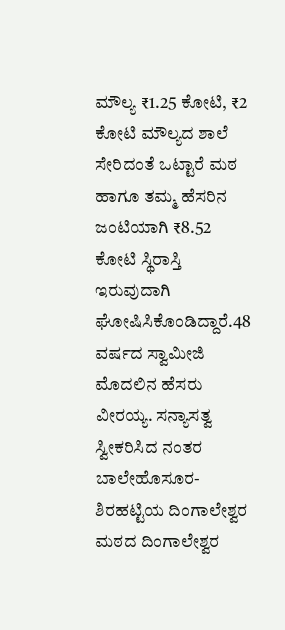ಮೌಲ್ಯ ₹1.25 ಕೋಟಿ, ₹2 ಕೋಟಿ ಮೌಲ್ಯದ ಶಾಲೆ ಸೇರಿದಂತೆ ಒಟ್ಟಾರೆ ಮಠ ಹಾಗೂ ತಮ್ಮ ಹೆಸರಿನ ಜಂಟಿಯಾಗಿ ₹8.52 ಕೋಟಿ ಸ್ಥಿರಾಸ್ತಿ ಇರುವುದಾಗಿ ಘೋಷಿಸಿಕೊಂಡಿದ್ದಾರೆ.48 ವರ್ಷದ ಸ್ವಾಮೀಜಿ ಮೊದಲಿನ ಹೆಸರು ವೀರಯ್ಯ. ಸನ್ಯಾಸತ್ವ ಸ್ವೀಕರಿಸಿದ ನಂತರ ಬಾಲೇಹೊಸೂರ-ಶಿರಹಟ್ಟಿಯ ದಿಂಗಾಲೇಶ್ವರ ಮಠದ ದಿಂಗಾಲೇಶ್ವರ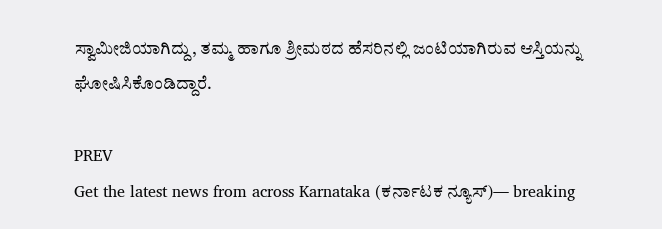ಸ್ವಾಮೀಜಿಯಾಗಿದ್ದು, ತಮ್ಮ ಹಾಗೂ ಶ್ರೀಮಠದ ಹೆಸರಿನಲ್ಲಿ ಜಂಟಿಯಾಗಿರುವ ಆಸ್ತಿಯನ್ನು ಘೋಷಿಸಿಕೊಂಡಿದ್ದಾರೆ.

PREV
Get the latest news from across Karnataka (ಕರ್ನಾಟಕ ನ್ಯೂಸ್)— breaking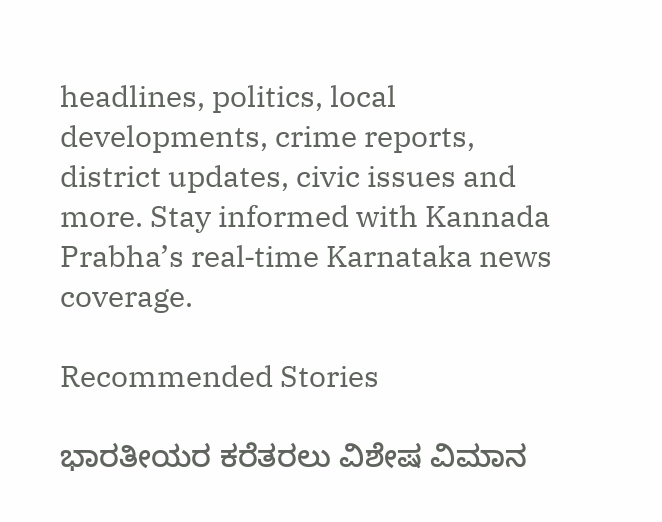headlines, politics, local developments, crime reports, district updates, civic issues and more. Stay informed with Kannada Prabha’s real‑time Karnataka news coverage.

Recommended Stories

ಭಾರತೀಯರ ಕರೆತರಲು ವಿಶೇಷ ವಿಮಾನ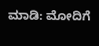ಮಾಡಿ: ಮೋದಿಗೆ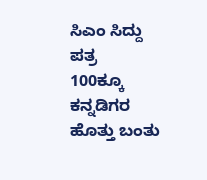ಸಿಎಂ ಸಿದ್ದು ಪತ್ರ
100ಕ್ಕೂ ಕನ್ನಡಿಗರ ಹೊತ್ತು ಬಂತು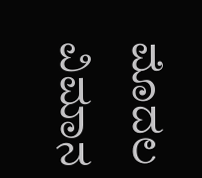ಮೊದಲ ವಿಮಾನ